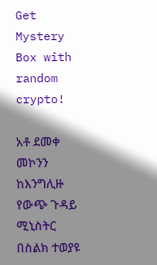Get Mystery Box with random crypto!

አቶ ደመቀ መኮንን ከእንግሊዙ የውጭ ጉዳይ ሚኒስትር በስልክ ተወያዩ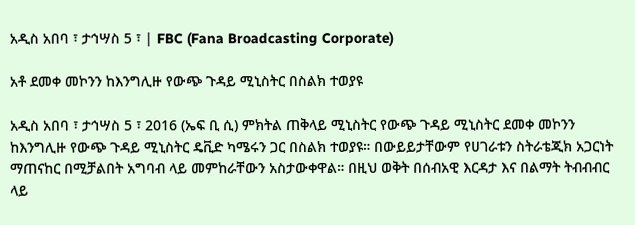አዲስ አበባ ፣ ታኅሣስ 5 ፣ | FBC (Fana Broadcasting Corporate)

አቶ ደመቀ መኮንን ከእንግሊዙ የውጭ ጉዳይ ሚኒስትር በስልክ ተወያዩ

አዲስ አበባ ፣ ታኅሣስ 5 ፣ 2016 (ኤፍ ቢ ሲ) ምክትል ጠቅላይ ሚኒስትር የውጭ ጉዳይ ሚኒስትር ደመቀ መኮንን ከእንግሊዙ የውጭ ጉዳይ ሚኒስትር ዴቪድ ካሜሩን ጋር በስልክ ተወያዩ። በውይይታቸውም የሀገራቱን ስትራቴጂክ አጋርነት ማጠናከር በሚቻልበት አግባብ ላይ መምከራቸውን አስታውቀዋል። በዚህ ወቅት በሰብአዊ እርዳታ እና በልማት ትብብብር ላይ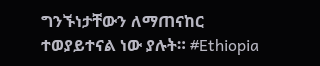ግንኙነታቸውን ለማጠናከር ተወያይተናል ነው ያሉት። #Ethiopia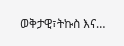ወቅታዊ፣ትኩስ እና…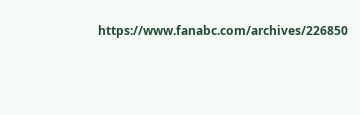https://www.fanabc.com/archives/226850